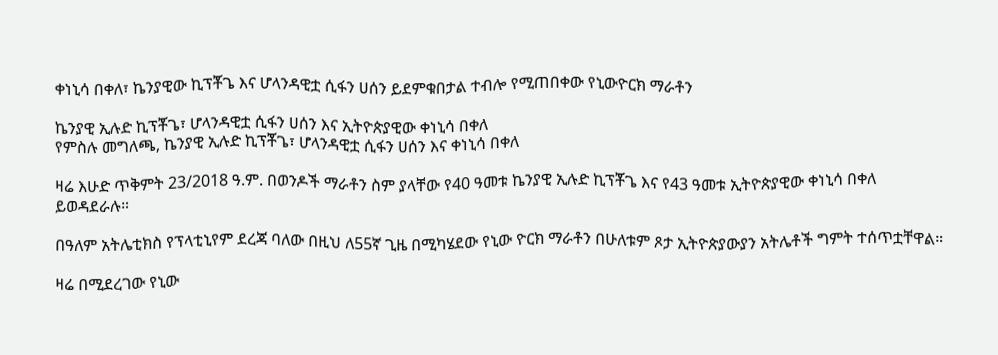ቀነኒሳ በቀለ፣ ኬንያዊው ኪፕቾጌ እና ሆላንዳዊቷ ሲፋን ሀሰን ይደምቁበታል ተብሎ የሚጠበቀው የኒውዮርክ ማራቶን

ኬንያዊ ኢሉድ ኪፕቾጌ፣ ሆላንዳዊቷ ሲፋን ሀሰን እና ኢትዮጵያዊው ቀነኒሳ በቀለ
የምስሉ መግለጫ, ኬንያዊ ኢሉድ ኪፕቾጌ፣ ሆላንዳዊቷ ሲፋን ሀሰን እና ቀነኒሳ በቀለ

ዛሬ እሁድ ጥቅምት 23/2018 ዓ.ም. በወንዶች ማራቶን ስም ያላቸው የ40 ዓመቱ ኬንያዊ ኢሉድ ኪፕቾጌ እና የ43 ዓመቱ ኢትዮጵያዊው ቀነኒሳ በቀለ ይወዳደራሉ።

በዓለም አትሌቲክስ የፕላቲኒየም ደረጃ ባለው በዚህ ለ55ኛ ጊዜ በሚካሄደው የኒው ዮርክ ማራቶን በሁለቱም ጾታ ኢትዮጵያውያን አትሌቶች ግምት ተሰጥቷቸዋል።

ዛሬ በሚደረገው የኒው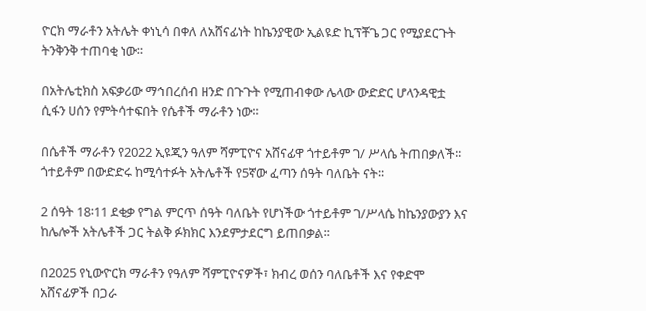ዮርክ ማራቶን አትሌት ቀነኒሳ በቀለ ለአሸናፊነት ከኬንያዊው ኢልዩድ ኪፕቾጌ ጋር የሚያደርጉት ትንቅንቅ ተጠባቂ ነው።

በአትሌቲክስ አፍቃሪው ማኅበረሰብ ዘንድ በጉጉት የሚጠብቀው ሌላው ውድድር ሆላንዳዊቷ ሲፋን ሀሰን የምትሳተፍበት የሴቶች ማራቶን ነው።

በሴቶች ማራቶን የ2022 ኢዩጂን ዓለም ሻምፒዮና አሸናፊዋ ጎተይቶም ገ/ ሥላሴ ትጠበቃለች፡፡ ጎተይቶም በውድድሩ ከሚሳተፉት አትሌቶች የ5ኛው ፈጣን ሰዓት ባለቤት ናት፡፡

2 ሰዓት 18፡11 ደቂቃ የግል ምርጥ ሰዓት ባለቤት የሆነችው ጎተይቶም ገ/ሥላሴ ከኬንያውያን እና ከሌሎች አትሌቶች ጋር ትልቅ ፉክክር እንደምታደርግ ይጠበቃል፡፡

በ2025 የኒውዮርክ ማራቶን የዓለም ሻምፒዮናዎች፣ ክብረ ወሰን ባለቤቶች እና የቀድሞ አሸናፊዎች በጋራ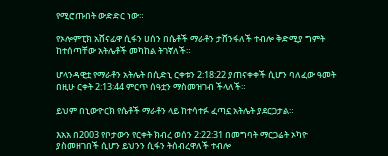የሚሮጡበት ውድድር ነው።

የኦሎምፒክ አሸናፊዋ ሲፋን ሀሰን በሴቶች ማራቶን ታሸንፋለች ተብሎ ቅድሚያ ግምት ከተሰጣቸው አትሌቶች መካከል ትገኛለች።

ሆላንዳዊቷ የማራቶን አትሌት በሲድኒ ርቀቱን 2:18:22 ያጠናቀቀች ሲሆን ባለፈው ዓመት በዚሁ ርቀት 2:13:44 ምርጥ ሰዓቷን ማስመዝገብ ችላለች።

ይህም በኒውዮርክ የሴቶች ማራቶን ላይ ከተሳተፉ ፈጣኗ አትሌት ያደርጋታል።

እአአ በ2003 የቦታውን የርቀት ክብረ ወሰን 2:22:31 በመግባት ማርጋሬት ኦካዮ ያስመዘገበች ሲሆን ይህንን ሲፋን ትሰብረዋለች ተብሎ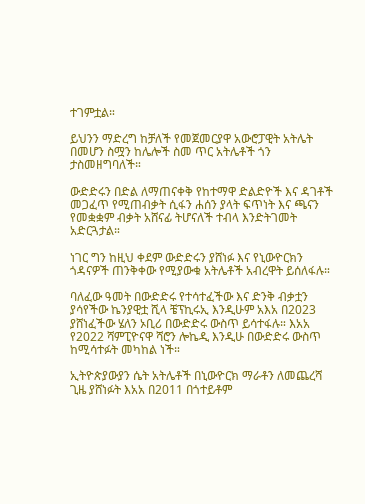ተገምቷል።

ይህንን ማድረግ ከቻለች የመጀመርያዋ አውሮፓዊት አትሌት በመሆን ስሟን ከሌሎች ስመ ጥር አትሌቶች ጎን ታስመዘግባለች።

ውድድሩን በድል ለማጠናቀቅ የከተማዋ ድልድዮች እና ዳገቶች መጋፈጥ የሚጠብቃት ሲፋን ሐሰን ያላት ፍጥነት እና ጫናን የመቋቋም ብቃት አሸናፊ ትሆናለች ተብላ እንድትገመት አድርጓታል።

ነገር ግን ከዚህ ቀደም ውድድሩን ያሸነፉ እና የኒውዮርክን ጎዳናዎች ጠንቅቀው የሚያውቁ አትሌቶች አብረዋት ይሰለፋሉ።

ባለፈው ዓመት በውድድሩ የተሳተፈችው እና ድንቅ ብቃቷን ያሳየችው ኬንያዊቷ ሺላ ቼፕኪሩኢ እንዲሁም አእአ በ2023 ያሸነፈችው ሄለን ኦቢሪ በውድድሩ ውስጥ ይሳተፋሉ። እአአ የ2022 ሻምፒዮናዋ ሻሮን ሎኬዲ እንዲሁ በውድድሩ ውስጥ ከሚሳተፉት መካከል ነች።

ኢትዮጵያውያን ሴት አትሌቶች በኒውዮርክ ማራቶን ለመጨረሻ ጊዜ ያሸነፉት እአአ በ2011 በጎተይቶም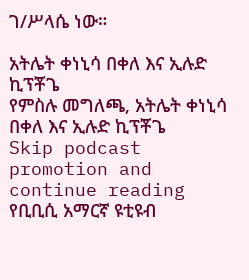ገ/ሥላሴ ነው።

አትሌት ቀነኒሳ በቀለ እና ኢሉድ ኪፕቾጌ
የምስሉ መግለጫ, አትሌት ቀነኒሳ በቀለ እና ኢሉድ ኪፕቾጌ
Skip podcast promotion and continue reading
የቢቢሲ አማርኛ ዩቲዩብ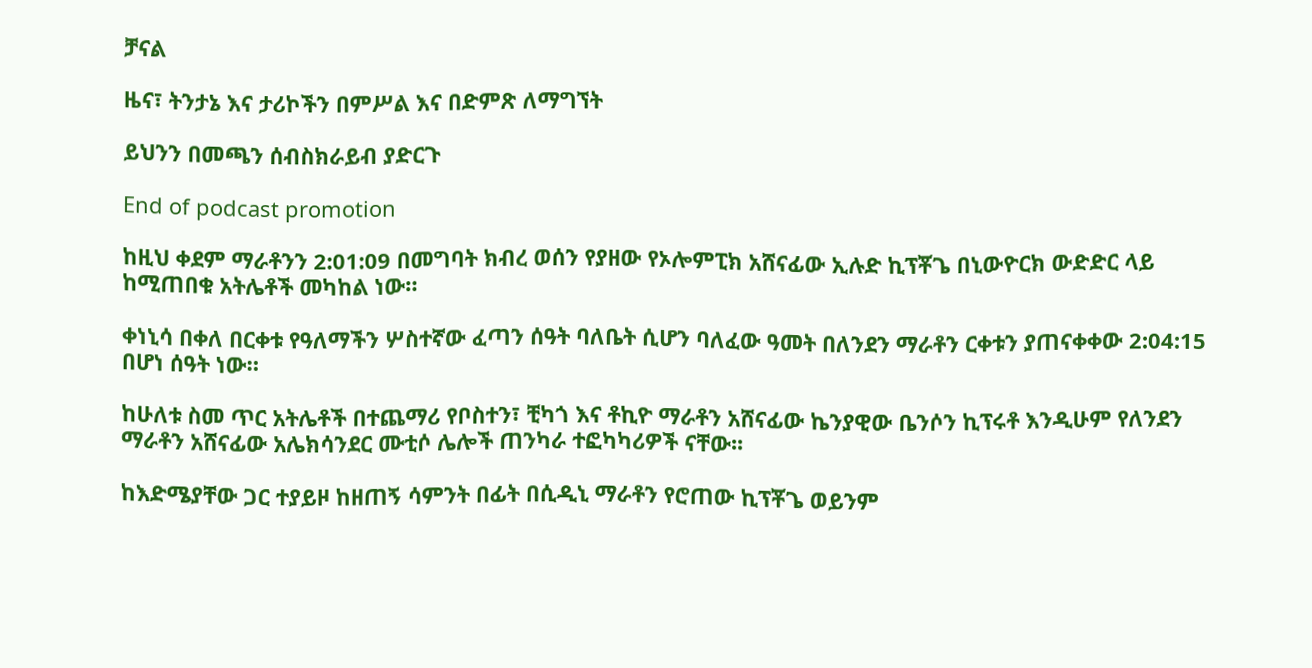ቻናል

ዜና፣ ትንታኔ እና ታሪኮችን በምሥል እና በድምጽ ለማግኘት

ይህንን በመጫን ሰብስክራይብ ያድርጉ

End of podcast promotion

ከዚህ ቀደም ማራቶንን 2:01:09 በመግባት ክብረ ወሰን የያዘው የኦሎምፒክ አሸናፊው ኢሉድ ኪፕቾጌ በኒውዮርክ ውድድር ላይ ከሚጠበቁ አትሌቶች መካከል ነው።

ቀነኒሳ በቀለ በርቀቱ የዓለማችን ሦስተኛው ፈጣን ሰዓት ባለቤት ሲሆን ባለፈው ዓመት በለንደን ማራቶን ርቀቱን ያጠናቀቀው 2:04:15 በሆነ ሰዓት ነው።

ከሁለቱ ስመ ጥር አትሌቶች በተጨማሪ የቦስተን፣ ቺካጎ እና ቶኪዮ ማራቶን አሸናፊው ኬንያዊው ቤንሶን ኪፕሩቶ እንዲሁም የለንደን ማራቶን አሸናፊው አሌክሳንደር ሙቲሶ ሌሎች ጠንካራ ተፎካካሪዎች ናቸው፡፡

ከእድሜያቸው ጋር ተያይዞ ከዘጠኝ ሳምንት በፊት በሲዲኒ ማራቶን የሮጠው ኪፕቾጌ ወይንም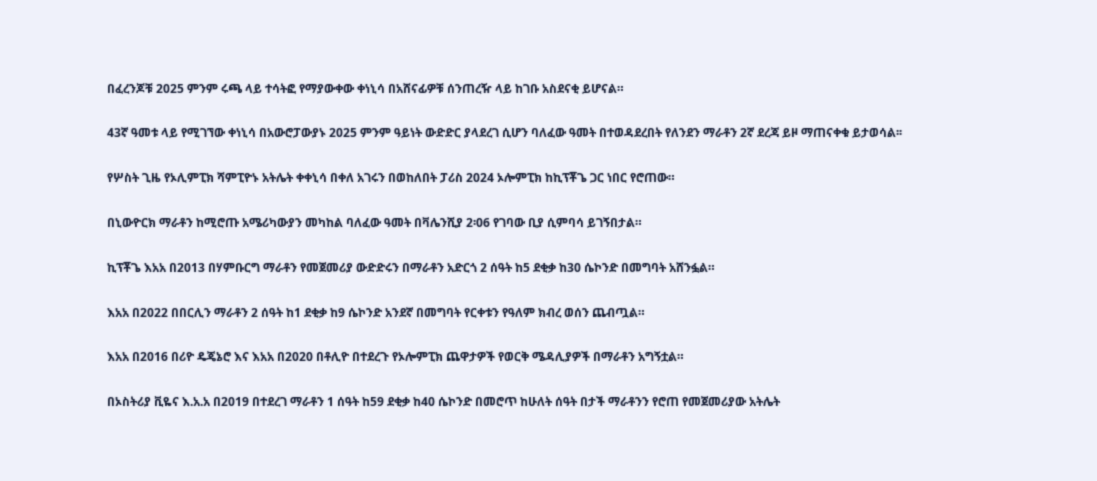በፈረንጆቹ 2025 ምንም ሩጫ ላይ ተሳትፎ የማያውቀው ቀነኒሳ በአሸናፊዎቹ ሰንጠረዥ ላይ ከገቡ አስደናቂ ይሆናል።

43ኛ ዓመቱ ላይ የሚገኘው ቀነኒሳ በአውሮፓውያኑ 2025 ምንም ዓይነት ውድድር ያላደረገ ሲሆን ባለፈው ዓመት በተወዳደረበት የለንደን ማራቶን 2ኛ ደረጃ ይዞ ማጠናቀቁ ይታወሳል፡፡

የሦስት ጊዜ የኦሊምፒክ ሻምፒዮኑ አትሌት ቀቀኒሳ በቀለ አገሩን በወከለበት ፓሪስ 2024 ኦሎምፒክ ከኪፕቾጌ ጋር ነበር የሮጠው።

በኒውዮርክ ማራቶን ከሚሮጡ አሜሪካውያን መካከል ባለፈው ዓመት በቫሌንሺያ 2፡06 የገባው ቢያ ሲምባሳ ይገኝበታል።

ኪፕቾጌ እአአ በ2013 በሃምቡርግ ማራቶን የመጀመሪያ ውድድሩን በማራቶን አድርጎ 2 ሰዓት ከ5 ደቂቃ ከ30 ሴኮንድ በመግባት አሸንፏል።

እአአ በ2022 በበርሊን ማራቶን 2 ሰዓት ከ1 ደቂቃ ከ9 ሴኮንድ አንደኛ በመግባት የርቀቱን የዓለም ክብረ ወሰን ጨብጧል።

እአአ በ2016 በሪዮ ዴጄኔሮ እና እአአ በ2020 በቶሊዮ በተደረጉ የኦሎምፒክ ጨዋታዎች የወርቅ ሜዳሊያዎች በማራቶን አግኝቷል።

በኦስትሪያ ቪዬና እ.አ.አ በ2019 በተደረገ ማራቶን 1 ሰዓት ከ59 ደቂቃ ከ40 ሴኮንድ በመሮጥ ከሁለት ሰዓት በታች ማራቶንን የሮጠ የመጀመሪያው አትሌት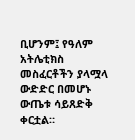ቢሆንም፤ የዓለም አትሌቲክስ መስፈርቶችን ያላሟላ ውድድር በመሆኑ ውጤቱ ሳይጸድቅ ቀርቷል።